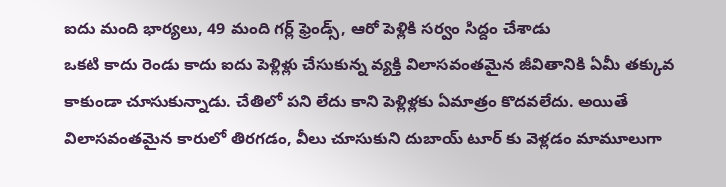ఐదు మంది భార్యలు, 49 మంది గర్ల్ ఫ్రెండ్స్, ఆరో పెళ్లికి సర్వం సిద్దం చేశాడు
ఒకటి కాదు రెండు కాదు ఐదు పెళ్లిళ్లు చేసుకున్న వ్యక్తి విలాసవంతమైన జీవితానికి ఏమీ తక్కువ కాకుండా చూసుకున్నాడు. చేతిలో పని లేదు కాని పెళ్లిళ్లకు ఏమాత్రం కొదవలేదు. అయితే విలాసవంతమైన కారులో తిరగడం, వీలు చూసుకుని దుబాయ్ టూర్ కు వెళ్లడం మామూలుగా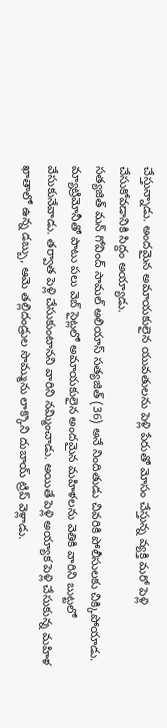చేస్తున్నాడు. అందమైన అమాయకులైన యువతులను పెళ్లి పేరుతో మోసం చేస్తున్న వ్యక్తి మరో పెళ్లి చేసుకోవడానికి సిద్దం అయ్యాడు.
సత్యజిత్ మన్ గోవింద్ సామల్ అలియాస్ సత్యజిత్ (36) అనే నిందితుడు చివరికి పోలీసులకు చిక్కిపోయాడు. మ్యాట్రిమోనీతో పాటు పలు వెబ్ సైట్లలో అమాయకులైన అందమైన మహిళలను వెతికి వారిని బుట్టలో వేసుకునేవాడు. తర్వాత పెళ్లి చేసుకుంటానని వారిని నమ్మించాడు. అయితే పెళ్లి అయ్యాక పెళ్లి చేసుకున్న మహిళ ఖాతాలో ఉన్న డబ్బు, ఆమె తల్లిదండ్రుల సొమ్మును లాక్కొని దుబాయ్ ట్రిప్ వెళ్లాడు.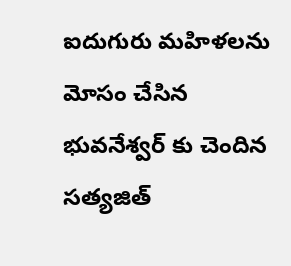ఐదుగురు మహిళలను మోసం చేసిన భువనేశ్వర్ కు చెందిన సత్యజిత్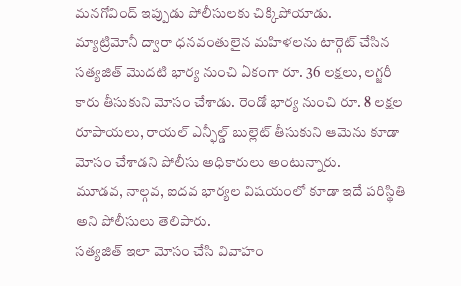మనగోవింద్ ఇప్పుడు పోలీసులకు చిక్కిపోయాడు.
మ్యాట్రిమోనీ ద్వారా ధనవంతులైన మహిళలను టార్గెట్ చేసిన సత్యజిత్ మొదటి భార్య నుంచి ఏకంగా రూ. 36 లక్షలు, లగ్జరీ కారు తీసుకుని మోసం చేశాడు. రెండో భార్య నుంచి రూ. 8 లక్షల రూపాయలు, రాయల్ ఎన్ఫీల్డ్ బుల్లెట్ తీసుకుని ఆమెను కూడా మోసం చేశాడని పోలీసు అధికారులు అంటున్నారు.
మూడవ, నాల్గవ, ఐదవ భార్యల విషయంలో కూడా ఇదే పరిస్థితి అని పోలీసులు తెలిపారు.
సత్యజిత్ ఇలా మోసం చేసి వివాహం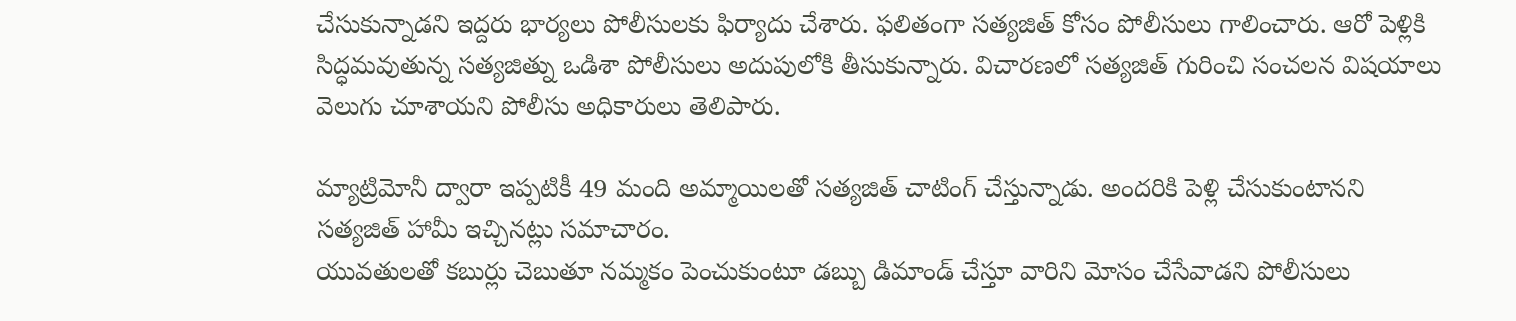చేసుకున్నాడని ఇద్దరు భార్యలు పోలీసులకు ఫిర్యాదు చేశారు. ఫలితంగా సత్యజిత్ కోసం పోలీసులు గాలించారు. ఆరో పెళ్లికి సిద్ధమవుతున్న సత్యజిత్ను ఒడిశా పోలీసులు అదుపులోకి తీసుకున్నారు. విచారణలో సత్యజిత్ గురించి సంచలన విషయాలు వెలుగు చూశాయని పోలీసు అధికారులు తెలిపారు.

మ్యాట్రిమోనీ ద్వారా ఇప్పటికీ 49 మంది అమ్మాయిలతో సత్యజిత్ చాటింగ్ చేస్తున్నాడు. అందరికి పెళ్లి చేసుకుంటానని సత్యజిత్ హామీ ఇచ్చినట్లు సమాచారం.
యువతులతో కబుర్లు చెబుతూ నమ్మకం పెంచుకుంటూ డబ్బు డిమాండ్ చేస్తూ వారిని మోసం చేసేవాడని పోలీసులు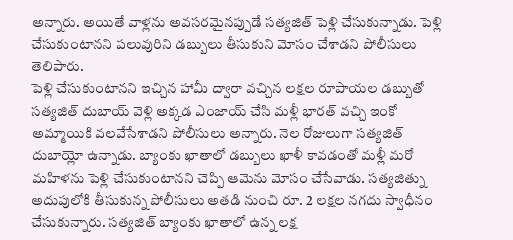అన్నారు. అయితే వాళ్లను అవసరమైనప్పుడే సత్యజిత్ పెళ్లి చేసుకున్నాడు. పెళ్లి చేసుకుంటానని పలువురిని డబ్బులు తీసుకుని మోసం చేశాడని పోలీసులు తెలిపారు.
పెళ్లి చేసుకుంటానని ఇచ్చిన హామీ ద్వారా వచ్చిన లక్షల రూపాయల డబ్బుతో సత్యజిత్ దుబాయ్ వెళ్లి అక్కడ ఎంజాయ్ చేసి మళ్లీ భారత్ వచ్చి ఇంకో అమ్మాయికి వలవేసేశాడని పోలీసులు అన్నారు. నెల రోజులుగా సత్యజిత్ దుబాయ్లో ఉన్నాడు. బ్యాంకు ఖాతాలో డబ్బులు ఖాళీ కావడంతో మళ్లీ మరో మహిళను పెళ్లి చేసుకుంటానని చెప్పి ఆమెను మోసం చేసేవాడు. సత్యజిత్ను అదుపులోకి తీసుకున్న పోలీసులు అతడి నుంచి రూ. 2 లక్షల నగదు స్వాధీనం చేసుకున్నారు. సత్యజిత్ బ్యాంకు ఖాతాలో ఉన్న లక్ష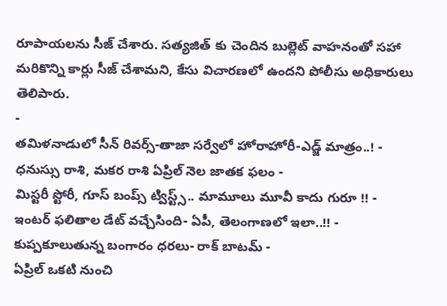రూపాయలను సీజ్ చేశారు. సత్యజిత్ కు చెందిన బుల్లెట్ వాహనంతో సహా మరికొన్ని కార్లు సీజ్ చేశామని, కేసు విచారణలో ఉందని పోలీసు అధికారులు తెలిపారు.
-
తమిళనాడులో సీన్ రివర్స్-తాజా సర్వేలో హోరాహోరీ-ఎడ్జ్ మాత్రం..! -
ధనుస్సు రాశి, మకర రాశి ఏప్రిల్ నెల జాతక ఫలం -
మిస్టరీ స్టోరీ, గూస్ బంప్స్ ట్విస్ట్స్.. మామూలు మూవీ కాదు గురూ !! -
ఇంటర్ ఫలితాల డేట్ వచ్చేసింది- ఏపీ, తెలంగాణలో ఇలా..!! -
కుప్పకూలుతున్న బంగారం ధరలు- రాక్ బాటమ్ -
ఏప్రిల్ ఒకటి నుంచి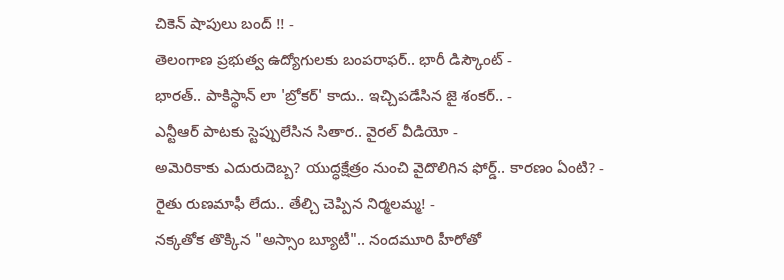చికెన్ షాపులు బంద్ !! -
తెలంగాణ ప్రభుత్వ ఉద్యోగులకు బంపరాఫర్.. భారీ డిస్కౌంట్ -
భారత్.. పాకిస్థాన్ లా 'బ్రోకర్' కాదు.. ఇచ్చిపడేసిన జై శంకర్.. -
ఎన్టీఆర్ పాటకు స్టెప్పులేసిన సితార.. వైరల్ వీడియో -
అమెరికాకు ఎదురుదెబ్బ? యుద్ధక్షేత్రం నుంచి వైదొలిగిన ఫోర్డ్.. కారణం ఏంటి? -
రైతు రుణమాఫీ లేదు.. తేల్చి చెప్పిన నిర్మలమ్మ! -
నక్కతోక తొక్కిన "అస్సాం బ్యూటీ".. నందమూరి హీరోతో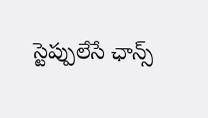స్టెప్పులేసే ఛాన్స్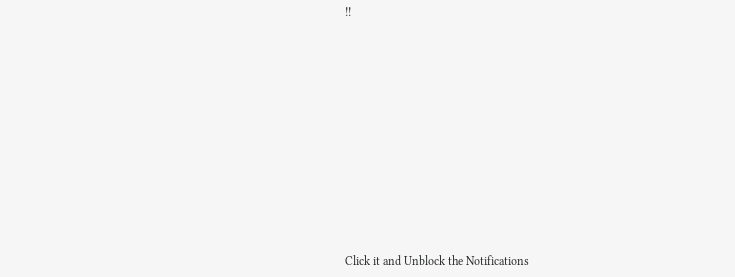!!












Click it and Unblock the Notifications